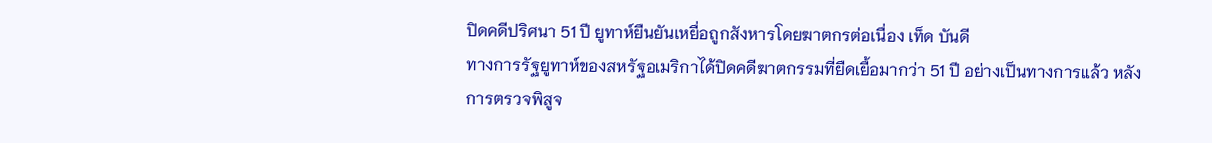ปิดคดีปริศนา 51 ปี ยูทาห์ยืนยันเหยื่อถูกสังหารโดยฆาตกรต่อเนื่อง เท็ด บันดี
ทางการรัฐยูทาห์ของสหรัฐอเมริกาได้ปิดคดีฆาตกรรมที่ยืดเยื้อมากว่า 51 ปี อย่างเป็นทางการแล้ว หลังการตรวจพิสูจ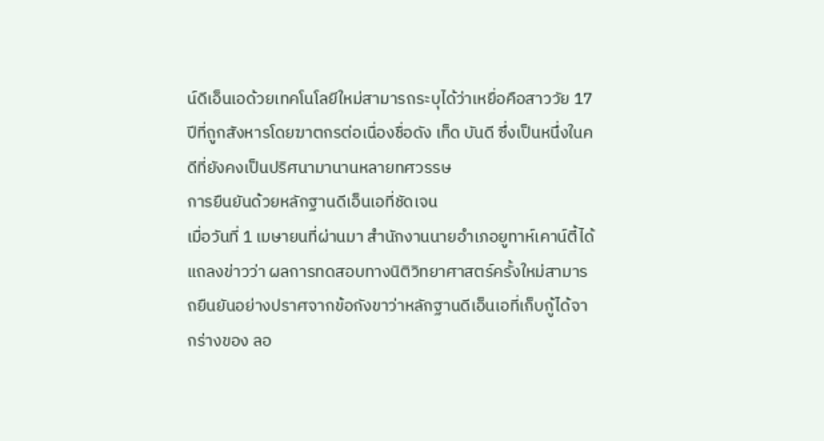น์ดีเอ็นเอด้วยเทคโนโลยีใหม่สามารถระบุได้ว่าเหยื่อคือสาววัย 17 ปีที่ถูกสังหารโดยฆาตกรต่อเนื่องชื่อดัง เท็ด บันดี ซึ่งเป็นหนึ่งในคดีที่ยังคงเป็นปริศนามานานหลายทศวรรษ
การยืนยันด้วยหลักฐานดีเอ็นเอที่ชัดเจน
เมื่อวันที่ 1 เมษายนที่ผ่านมา สำนักงานนายอำเภอยูทาห์เคาน์ตี้ได้แถลงข่าวว่า ผลการทดสอบทางนิติวิทยาศาสตร์ครั้งใหม่สามารถยืนยันอย่างปราศจากข้อกังขาว่าหลักฐานดีเอ็นเอที่เก็บกู้ได้จากร่างของ ลอ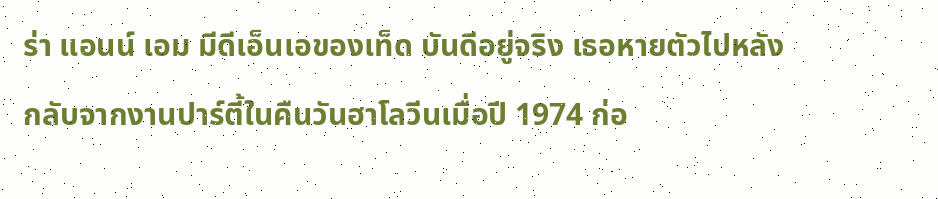ร่า แอนน์ เอม มีดีเอ็นเอของเท็ด บันดีอยู่จริง เธอหายตัวไปหลังกลับจากงานปาร์ตี้ในคืนวันฮาโลวีนเมื่อปี 1974 ก่อ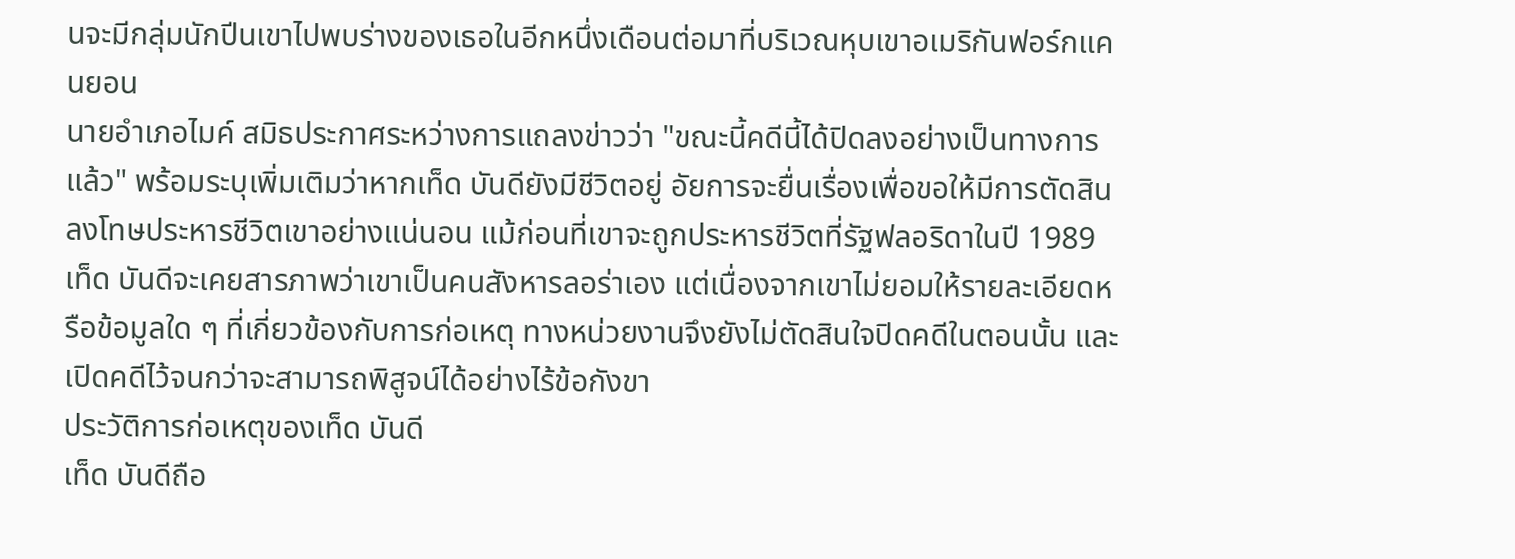นจะมีกลุ่มนักปีนเขาไปพบร่างของเธอในอีกหนึ่งเดือนต่อมาที่บริเวณหุบเขาอเมริกันฟอร์กแคนยอน
นายอำเภอไมค์ สมิธประกาศระหว่างการแถลงข่าวว่า "ขณะนี้คดีนี้ได้ปิดลงอย่างเป็นทางการแล้ว" พร้อมระบุเพิ่มเติมว่าหากเท็ด บันดียังมีชีวิตอยู่ อัยการจะยื่นเรื่องเพื่อขอให้มีการตัดสินลงโทษประหารชีวิตเขาอย่างแน่นอน แม้ก่อนที่เขาจะถูกประหารชีวิตที่รัฐฟลอริดาในปี 1989 เท็ด บันดีจะเคยสารภาพว่าเขาเป็นคนสังหารลอร่าเอง แต่เนื่องจากเขาไม่ยอมให้รายละเอียดหรือข้อมูลใด ๆ ที่เกี่ยวข้องกับการก่อเหตุ ทางหน่วยงานจึงยังไม่ตัดสินใจปิดคดีในตอนนั้น และเปิดคดีไว้จนกว่าจะสามารถพิสูจน์ได้อย่างไร้ข้อกังขา
ประวัติการก่อเหตุของเท็ด บันดี
เท็ด บันดีถือ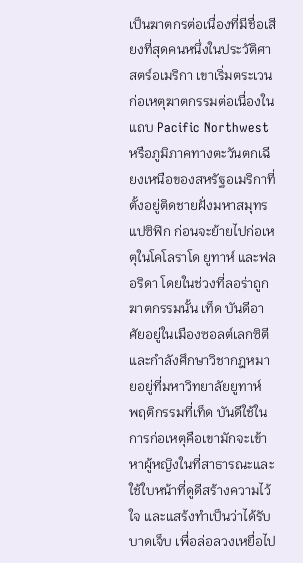เป็นฆาตกรต่อเนื่องที่มีชื่อเสียงที่สุดคนหนึ่งในประวัติศาสตร์อเมริกา เขาเริ่มตระเวนก่อเหตุฆาตกรรมต่อเนื่องในแถบ Pacific Northwest หรือภูมิภาคทางตะวันตกเฉียงเหนือของสหรัฐอเมริกาที่ตั้งอยู่ติดชายฝั่งมหาสมุทรแปซิฟิก ก่อนจะย้ายไปก่อเหตุในโคโลราโด ยูทาห์ และฟลอริดา โดยในช่วงที่ลอร่าถูกฆาตกรรมนั้น เท็ด บันดีอาศัยอยู่ในเมืองซอลต์เลกซิตีและกำลังศึกษาวิชากฎหมายอยู่ที่มหาวิทยาลัยยูทาห์
พฤติกรรมที่เท็ด บันดีใช้ในการก่อเหตุคือเขามักจะเข้าหาผู้หญิงในที่สาธารณะและใช้ใบหน้าที่ดูดีสร้างความไว้ใจ และแสร้งทำเป็นว่าได้รับบาดเจ็บ เพื่อล่อลวงเหยื่อไป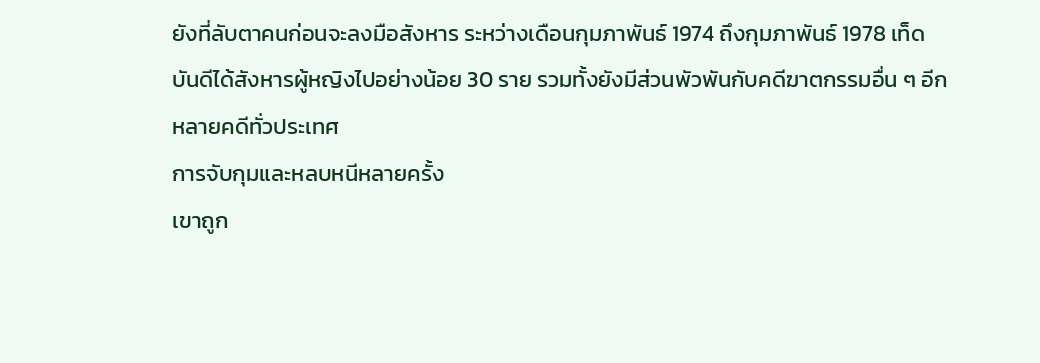ยังที่ลับตาคนก่อนจะลงมือสังหาร ระหว่างเดือนกุมภาพันธ์ 1974 ถึงกุมภาพันธ์ 1978 เท็ด บันดีได้สังหารผู้หญิงไปอย่างน้อย 30 ราย รวมทั้งยังมีส่วนพัวพันกับคดีฆาตกรรมอื่น ๆ อีกหลายคดีทั่วประเทศ
การจับกุมและหลบหนีหลายครั้ง
เขาถูก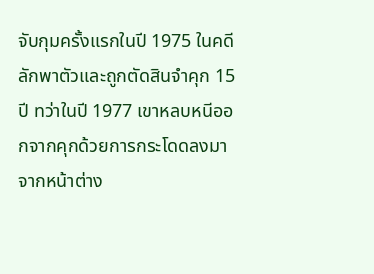จับกุมครั้งแรกในปี 1975 ในคดีลักพาตัวและถูกตัดสินจำคุก 15 ปี ทว่าในปี 1977 เขาหลบหนีออกจากคุกด้วยการกระโดดลงมาจากหน้าต่าง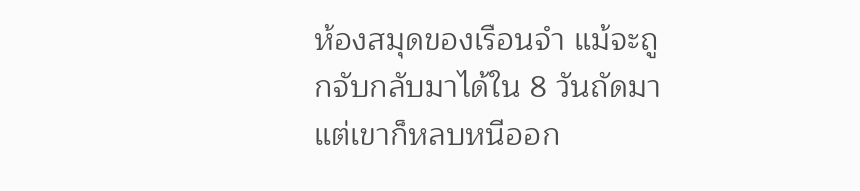ห้องสมุดของเรือนจำ แม้จะถูกจับกลับมาได้ใน 8 วันถัดมา แต่เขาก็หลบหนีออก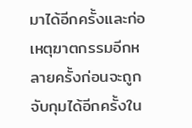มาได้อีกครั้งและก่อเหตุฆาตกรรมอีกหลายครั้งก่อนจะถูกจับกุมได้อีกครั้งใน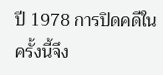ปี 1978 การปิดคดีในครั้งนี้จึง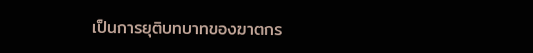เป็นการยุติบทบาทของฆาตกร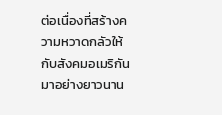ต่อเนื่องที่สร้างความหวาดกลัวให้กับสังคมอเมริกันมาอย่างยาวนาน